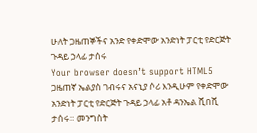ሁለት ጋዜጠኞችና አንድ የቀድሞው አንድነት ፓርቲ የድርጅት ጉዳይ ኃላፊ ታሰሩ
Your browser doesn’t support HTML5
ጋዜጠኛ ኤልያስ ገብሩና አናኒያ ሶሪ እንዲሁም የቀድሞው አንድነት ፓርቲ የድርጅት ጉዳይ ኃላፊ አቶ ዳንኤል ሺበሺ ታሰሩ። መንግስት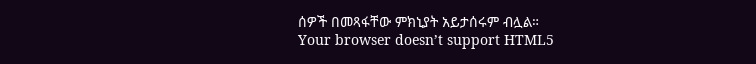ሰዎች በመጻፋቸው ምክኒያት አይታሰሩም ብሏል።
Your browser doesn’t support HTML5